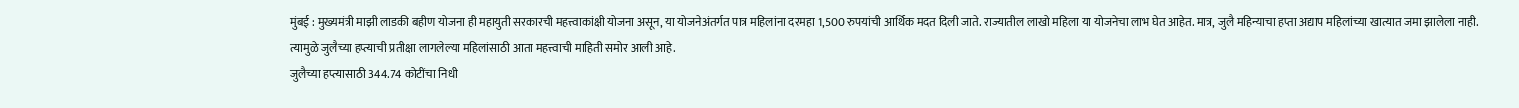मुंबई : मुख्यमंत्री माझी लाडकी बहीण योजना ही महायुती सरकारची महत्त्वाकांक्षी योजना असून, या योजनेअंतर्गत पात्र महिलांना दरमहा 1,500 रुपयांची आर्थिक मदत दिली जाते. राज्यातील लाखो महिला या योजनेचा लाभ घेत आहेत. मात्र, जुलै महिन्याचा हप्ता अद्याप महिलांच्या खात्यात जमा झालेला नाही. त्यामुळे जुलैच्या हप्त्याची प्रतीक्षा लागलेल्या महिलांसाठी आता महत्त्वाची माहिती समोर आली आहे.
जुलैच्या हप्त्यासाठी 344.74 कोटींचा निधी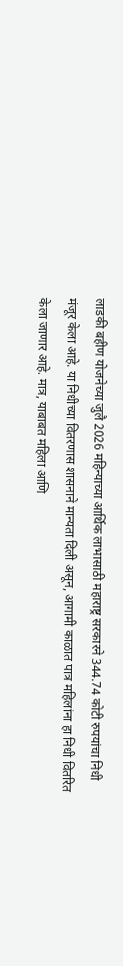लाडकी बहीण योजनेच्या जुलै 2026 महिन्याच्या आर्थिक लाभासाठी महाराष्ट्र सरकारने 344.74 कोटी रुपयांचा निधी मंजूर केला आहे. या निधीच्या वितरणास शासनाने मान्यता दिली असून, आगामी काळात पात्र महिलांना हा निधी वितरित केला जाणार आहे. मात्र, याबाबत महिला आणि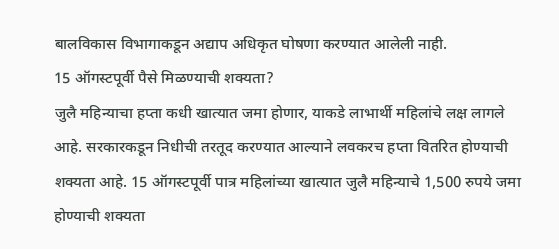बालविकास विभागाकडून अद्याप अधिकृत घोषणा करण्यात आलेली नाही.
15 ऑगस्टपूर्वी पैसे मिळण्याची शक्यता?
जुलै महिन्याचा हप्ता कधी खात्यात जमा होणार, याकडे लाभार्थी महिलांचे लक्ष लागले आहे. सरकारकडून निधीची तरतूद करण्यात आल्याने लवकरच हप्ता वितरित होण्याची शक्यता आहे. 15 ऑगस्टपूर्वी पात्र महिलांच्या खात्यात जुलै महिन्याचे 1,500 रुपये जमा होण्याची शक्यता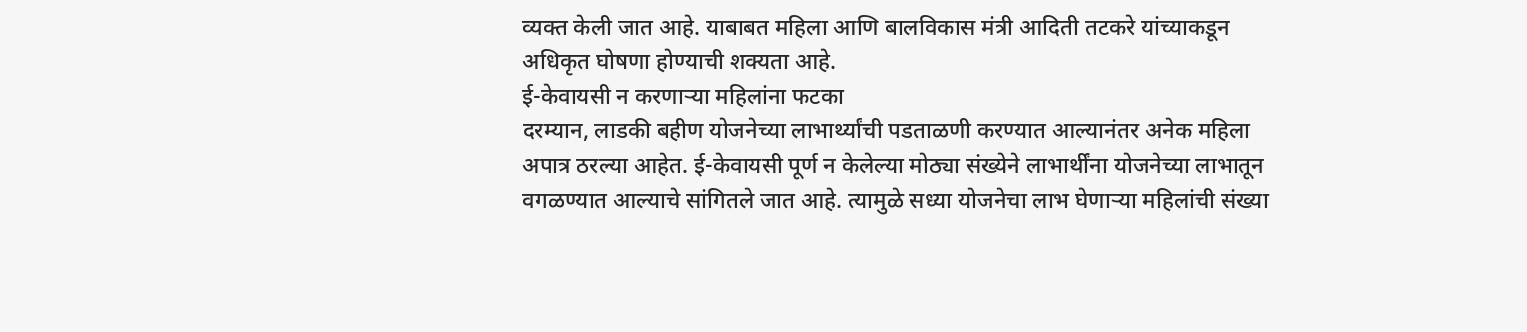व्यक्त केली जात आहे. याबाबत महिला आणि बालविकास मंत्री आदिती तटकरे यांच्याकडून अधिकृत घोषणा होण्याची शक्यता आहे.
ई-केवायसी न करणाऱ्या महिलांना फटका
दरम्यान, लाडकी बहीण योजनेच्या लाभार्थ्यांची पडताळणी करण्यात आल्यानंतर अनेक महिला अपात्र ठरल्या आहेत. ई-केवायसी पूर्ण न केलेल्या मोठ्या संख्येने लाभार्थींना योजनेच्या लाभातून वगळण्यात आल्याचे सांगितले जात आहे. त्यामुळे सध्या योजनेचा लाभ घेणाऱ्या महिलांची संख्या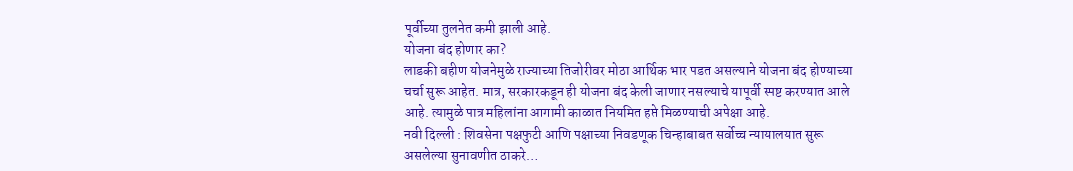पूर्वीच्या तुलनेत कमी झाली आहे.
योजना बंद होणार का?
लाडकी बहीण योजनेमुळे राज्याच्या तिजोरीवर मोठा आर्थिक भार पडत असल्याने योजना बंद होण्याच्या चर्चा सुरू आहेत. मात्र, सरकारकडून ही योजना बंद केली जाणार नसल्याचे यापूर्वी स्पष्ट करण्यात आले आहे. त्यामुळे पात्र महिलांना आगामी काळात नियमित हप्ते मिळण्याची अपेक्षा आहे.
नवी दिल्ली : शिवसेना पक्षफुटी आणि पक्षाच्या निवडणूक चिन्हाबाबत सर्वोच्च न्यायालयात सुरू असलेल्या सुनावणीत ठाकरे…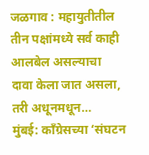जळगाव : महायुतीतील तीन पक्षांमध्ये सर्व काही आलबेल असल्याचा दावा केला जात असला, तरी अधूनमधून…
मुंबई: काँग्रेसच्या ‘संघटन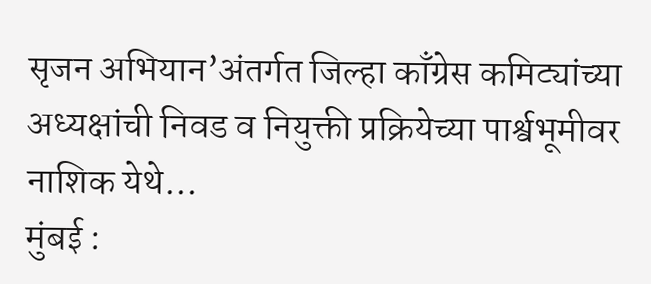सृजन अभियान’अंतर्गत जिल्हा काँग्रेस कमिट्यांच्या अध्यक्षांची निवड व नियुक्ती प्रक्रियेच्या पार्श्वभूमीवर नाशिक येथे…
मुंबई :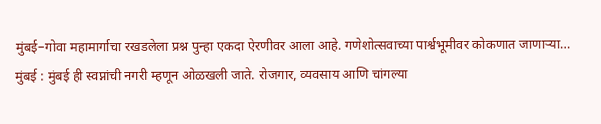मुंबई–गोवा महामार्गाचा रखडलेला प्रश्न पुन्हा एकदा ऐरणीवर आला आहे. गणेशोत्सवाच्या पार्श्वभूमीवर कोकणात जाणाऱ्या…
मुंबई : मुंबई ही स्वप्नांची नगरी म्हणून ओळखली जाते. रोजगार, व्यवसाय आणि चांगल्या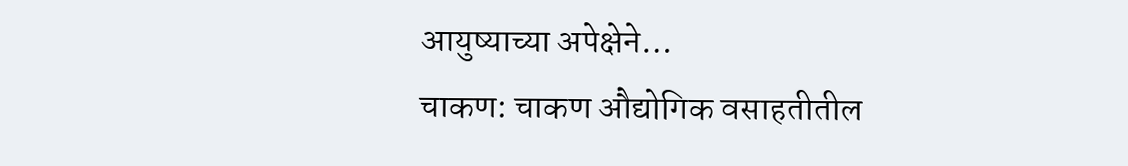आयुष्याच्या अपेक्षेने…
चाकण: चाकण औद्योगिक वसाहतीतील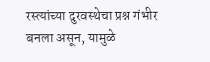रस्त्यांच्या दुरवस्थेचा प्रश्न गंभीर बनला असून, यामुळे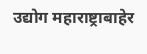उद्योग महाराष्ट्राबाहेर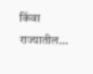किंवा राज्यातील…